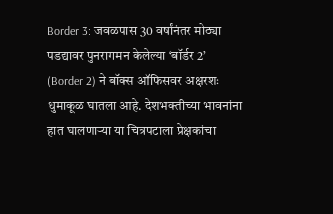Border 3: जवळपास 30 वर्षांनंतर मोठ्या पडद्यावर पुनरागमन केलेल्या ‘बॉर्डर 2’ (Border 2) ने बॉक्स ऑफिसवर अक्षरशः धुमाकूळ घातला आहे. देशभक्तीच्या भावनांना हात घालणाऱ्या या चित्रपटाला प्रेक्षकांचा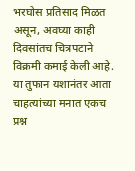भरघोस प्रतिसाद मिळत असून, अवघ्या काही दिवसांतच चित्रपटाने विक्रमी कमाई केली आहे. या तुफान यशानंतर आता चाहत्यांच्या मनात एकच प्रश्न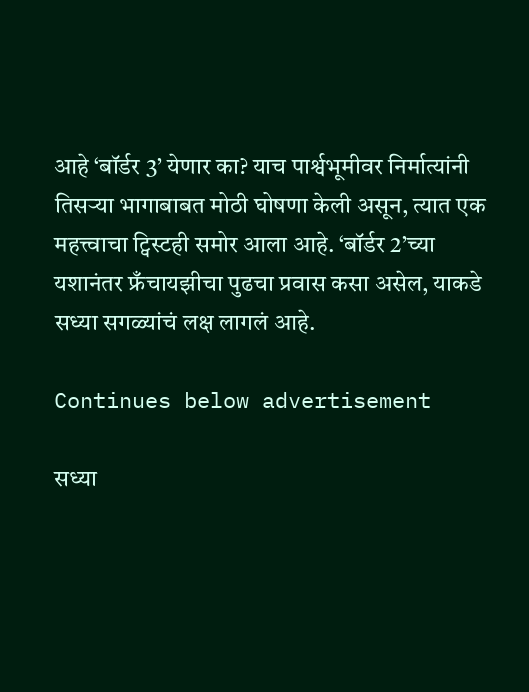आहे ‘बॉर्डर 3’ येणार का? याच पार्श्वभूमीवर निर्मात्यांनी तिसऱ्या भागाबाबत मोठी घोषणा केली असून, त्यात एक महत्त्वाचा ट्विस्टही समोर आला आहे. ‘बॉर्डर 2’च्या यशानंतर फ्रँचायझीचा पुढचा प्रवास कसा असेल, याकडे सध्या सगळ्यांचं लक्ष लागलं आहे.

Continues below advertisement

सध्या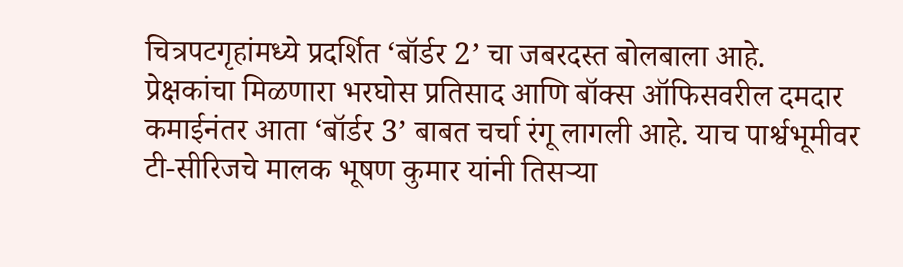चित्रपटगृहांमध्ये प्रदर्शित ‘बॉर्डर 2’ चा जबरदस्त बोलबाला आहे.  प्रेक्षकांचा मिळणारा भरघोस प्रतिसाद आणि बॉक्स ऑफिसवरील दमदार कमाईनंतर आता ‘बॉर्डर 3’ बाबत चर्चा रंगू लागली आहे. याच पार्श्वभूमीवर टी-सीरिजचे मालक भूषण कुमार यांनी तिसऱ्या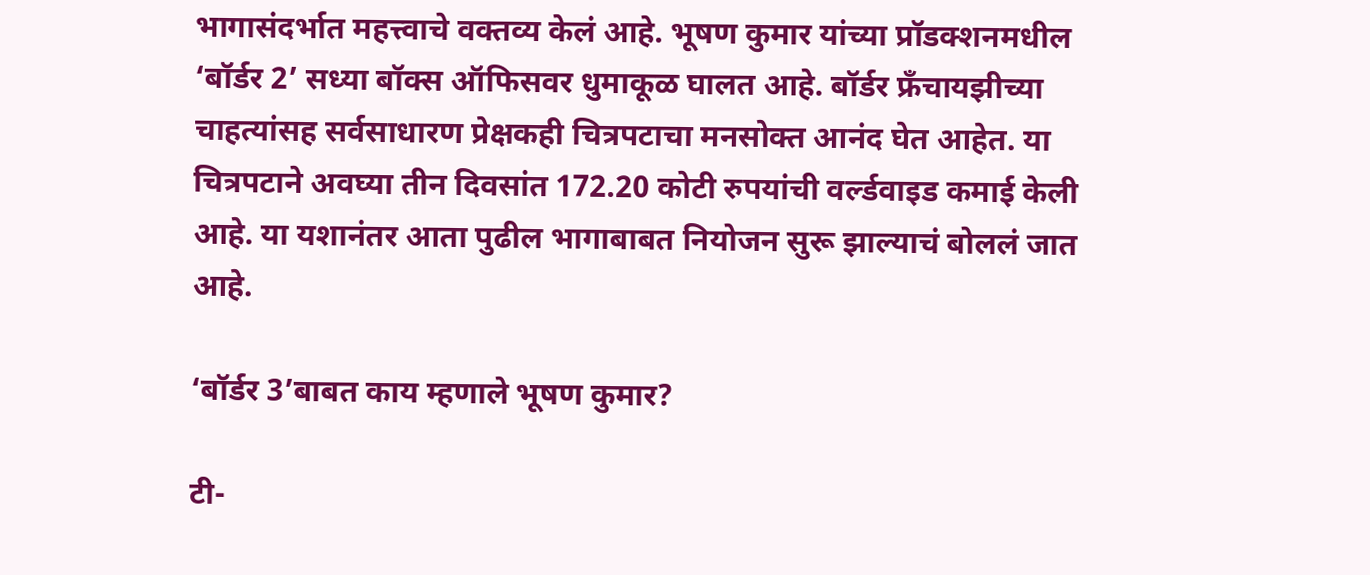भागासंदर्भात महत्त्वाचे वक्तव्य केलं आहे. भूषण कुमार यांच्या प्रॉडक्शनमधील ‘बॉर्डर 2’ सध्या बॉक्स ऑफिसवर धुमाकूळ घालत आहे. बॉर्डर फ्रँचायझीच्या चाहत्यांसह सर्वसाधारण प्रेक्षकही चित्रपटाचा मनसोक्त आनंद घेत आहेत. या चित्रपटाने अवघ्या तीन दिवसांत 172.20 कोटी रुपयांची वर्ल्डवाइड कमाई केली आहे. या यशानंतर आता पुढील भागाबाबत नियोजन सुरू झाल्याचं बोललं जात आहे.

‘बॉर्डर 3’बाबत काय म्हणाले भूषण कुमार?

टी-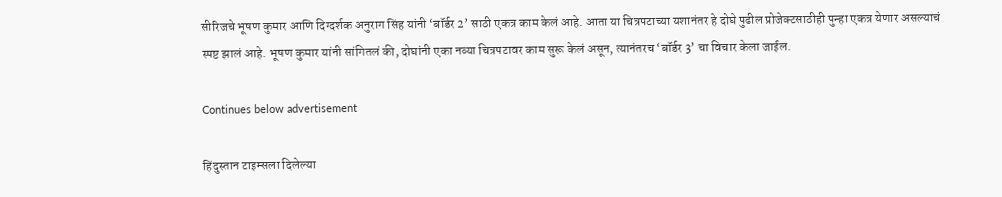सीरिजचे भूषण कुमार आणि दिग्दर्शक अनुराग सिंह यांनी ‘बॉर्डर 2’ साठी एकत्र काम केलं आहे. आता या चित्रपटाच्या यशानंतर हे दोघे पुढील प्रोजेक्टसाठीही पुन्हा एकत्र येणार असल्याचं स्पष्ट झालं आहे. भूषण कुमार यांनी सांगितलं की, दोघांनी एका नव्या चित्रपटावर काम सुरू केलं असून, त्यानंतरच ‘बॉर्डर 3’ चा विचार केला जाईल.

Continues below advertisement

हिंदुस्तान टाइम्सला दिलेल्या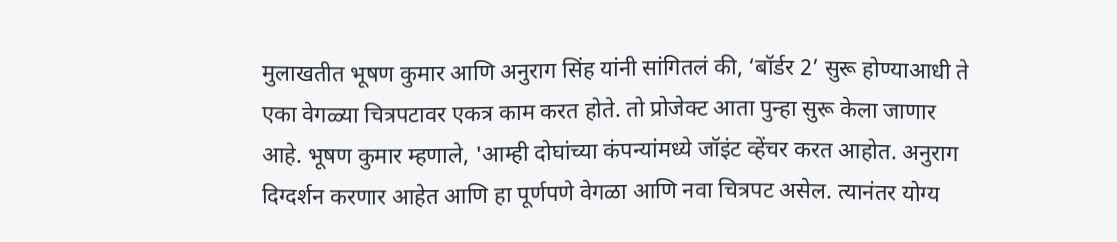मुलाखतीत भूषण कुमार आणि अनुराग सिंह यांनी सांगितलं की, ‘बॉर्डर 2’ सुरू होण्याआधी ते एका वेगळ्या चित्रपटावर एकत्र काम करत होते. तो प्रोजेक्ट आता पुन्हा सुरू केला जाणार आहे. भूषण कुमार म्हणाले, 'आम्ही दोघांच्या कंपन्यांमध्ये जॉइंट व्हेंचर करत आहोत. अनुराग दिग्दर्शन करणार आहेत आणि हा पूर्णपणे वेगळा आणि नवा चित्रपट असेल. त्यानंतर योग्य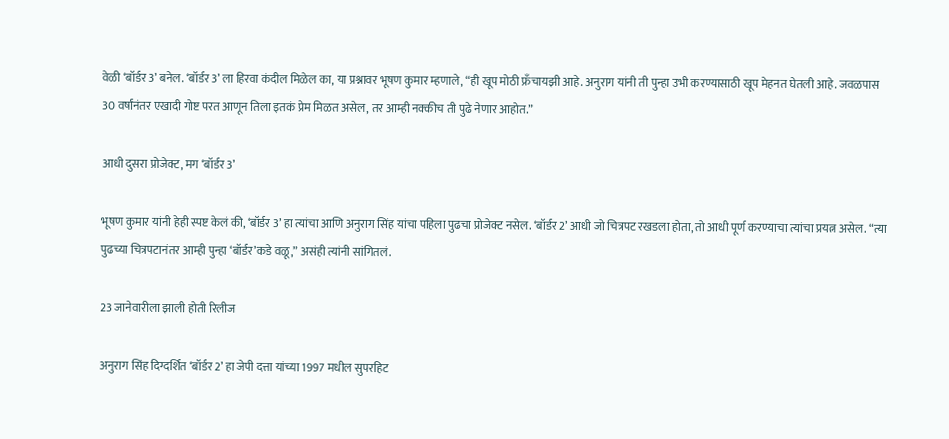वेळी ‘बॉर्डर 3’ बनेल. ‘बॉर्डर 3’ ला हिरवा कंदील मिळेल का, या प्रश्नावर भूषण कुमार म्हणाले, “ही खूप मोठी फ्रँचायझी आहे. अनुराग यांनी ती पुन्हा उभी करण्यासाठी खूप मेहनत घेतली आहे. जवळपास 30 वर्षांनंतर एखादी गोष्ट परत आणून तिला इतकं प्रेम मिळत असेल, तर आम्ही नक्कीच ती पुढे नेणार आहोत.”

आधी दुसरा प्रोजेक्ट, मग ‘बॉर्डर 3’

भूषण कुमार यांनी हेही स्पष्ट केलं की, ‘बॉर्डर 3’ हा त्यांचा आणि अनुराग सिंह यांचा पहिला पुढचा प्रोजेक्ट नसेल. ‘बॉर्डर 2’ आधी जो चित्रपट रखडला होता, तो आधी पूर्ण करण्याचा त्यांचा प्रयत्न असेल. “त्या पुढच्या चित्रपटानंतर आम्ही पुन्हा ‘बॉर्डर’कडे वळू,” असंही त्यांनी सांगितलं.

23 जानेवारीला झाली होती रिलीज

अनुराग सिंह दिग्दर्शित ‘बॉर्डर 2’ हा जेपी दत्ता यांच्या 1997 मधील सुपरहिट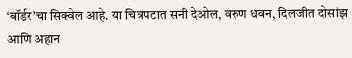‘बॉर्डर’चा सिक्वेल आहे. या चित्रपटात सनी देओल, वरुण धवन, दिलजीत दोसांझ आणि अहान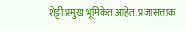शेट्टी प्रमुख भूमिकेत आहेत. प्रजासत्ताक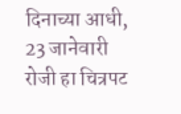दिनाच्या आधी, 23 जानेवारी रोजी हा चित्रपट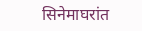सिनेमाघरांत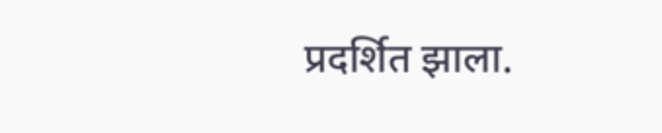प्रदर्शित झाला.